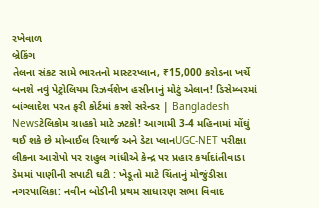રખેવાળ
બ્રેકિંગ
તેલના સંકટ સામે ભારતનો માસ્ટરપ્લાન, ₹15,000 કરોડના ખર્ચે બનશે નવું પેટ્રોલિયમ રિઝર્વશેખ હસીનાનું મોટું એલાન! ડિસેમ્બરમાં બાંગ્લાદેશ પરત ફરી કોર્ટમાં કરશે સરેન્ડર | Bangladesh Newsટેલિકોમ ગ્રાહકો માટે ઝટકો! આગામી 3-4 મહિનામાં મોંઘું થઈ શકે છે મોબાઈલ રિચાર્જ અને ડેટા પ્લાનUGC-NET પરીક્ષા લીકના આરોપો પર રાહુલ ગાંધીએ કેન્દ્ર પર પ્રહાર કર્યાદાંતીવાડા ડેમમાં પાણીની સપાટી ઘટી : ખેડૂતો માટે ચિંતાનું મોજુંડીસા નગરપાલિકા: નવીન બોડીની પ્રથમ સાધારણ સભા વિવાદ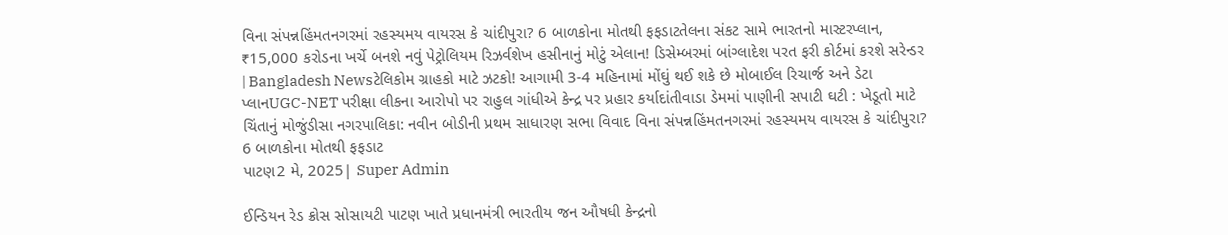વિના સંપન્નહિંમતનગરમાં રહસ્યમય વાયરસ કે ચાંદીપુરા? 6 બાળકોના મોતથી ફફડાટતેલના સંકટ સામે ભારતનો માસ્ટરપ્લાન, ₹15,000 કરોડના ખર્ચે બનશે નવું પેટ્રોલિયમ રિઝર્વશેખ હસીનાનું મોટું એલાન! ડિસેમ્બરમાં બાંગ્લાદેશ પરત ફરી કોર્ટમાં કરશે સરેન્ડર | Bangladesh Newsટેલિકોમ ગ્રાહકો માટે ઝટકો! આગામી 3-4 મહિનામાં મોંઘું થઈ શકે છે મોબાઈલ રિચાર્જ અને ડેટા પ્લાનUGC-NET પરીક્ષા લીકના આરોપો પર રાહુલ ગાંધીએ કેન્દ્ર પર પ્રહાર કર્યાદાંતીવાડા ડેમમાં પાણીની સપાટી ઘટી : ખેડૂતો માટે ચિંતાનું મોજુંડીસા નગરપાલિકા: નવીન બોડીની પ્રથમ સાધારણ સભા વિવાદ વિના સંપન્નહિંમતનગરમાં રહસ્યમય વાયરસ કે ચાંદીપુરા? 6 બાળકોના મોતથી ફફડાટ
પાટણ2 મે, 2025| Super Admin

ઈન્ડિયન રેડ ક્રોસ સોસાયટી પાટણ ખાતે પ્રધાનમંત્રી ભારતીય જન ઔષધી કેન્દ્રનો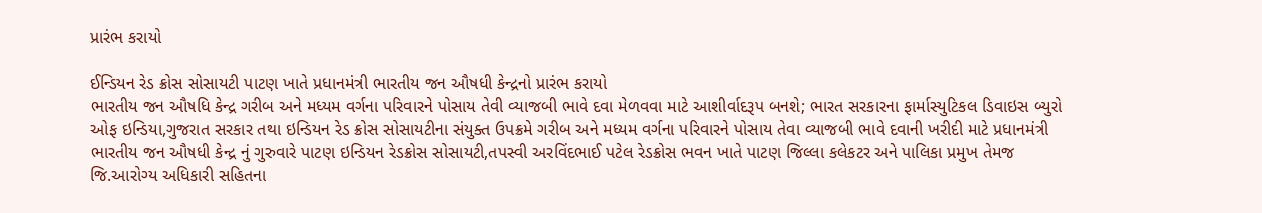પ્રારંભ કરાયો

ઈન્ડિયન રેડ ક્રોસ સોસાયટી પાટણ ખાતે પ્રધાનમંત્રી ભારતીય જન ઔષધી કેન્દ્રનો પ્રારંભ કરાયો
ભારતીય જન ઔષધિ કેન્દ્ર ગરીબ અને મધ્યમ વર્ગના પરિવારને પોસાય તેવી વ્યાજબી ભાવે દવા મેળવવા માટે આશીર્વાદરૂપ બનશે; ભારત સરકારના ફાર્માસ્યુટિકલ ડિવાઇસ બ્યુરો ઓફ ઇન્ડિયા,ગુજરાત સરકાર તથા ઇન્ડિયન રેડ ક્રોસ સોસાયટીના સંયુક્ત ઉપક્રમે ગરીબ અને મધ્યમ વર્ગના પરિવારને પોસાય તેવા વ્યાજબી ભાવે દવાની ખરીદી માટે પ્રધાનમંત્રી ભારતીય જન ઔષધી કેન્દ્ર નું ગુરુવારે પાટણ ઇન્ડિયન રેડક્રોસ સોસાયટી,તપસ્વી અરવિંદભાઈ પટેલ રેડક્રોસ ભવન ખાતે પાટણ જિલ્લા કલેકટર અને પાલિકા પ્રમુખ તેમજ જિ.આરોગ્ય અધિકારી સહિતના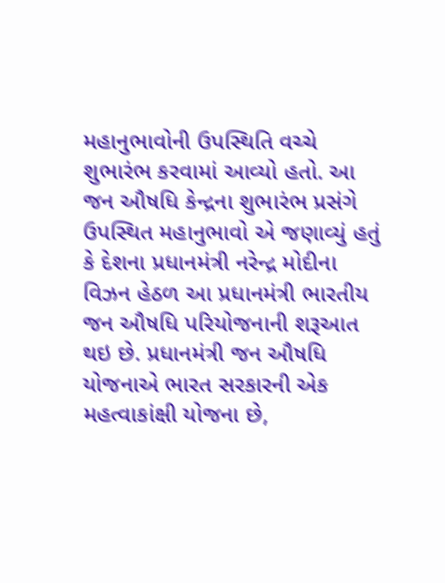મહાનુભાવોની ઉપસ્થિતિ વચ્ચે શુભારંભ કરવામાં આવ્યો હતો. આ જન ઔષધિ કેન્દ્રના શુભારંભ પ્રસંગે ઉપસ્થિત મહાનુભાવો એ જણાવ્યું હતું કે દેશના પ્રધાનમંત્રી નરેન્દ્ર મોદીના વિઝન હેઠળ આ પ્રધાનમંત્રી ભારતીય જન ઔષધિ પરિયોજનાની શરૂઆત થઇ છે. પ્રધાનમંત્રી જન ઔષધિ યોજનાએ ભારત સરકારની એક મહત્વાકાંક્ષી યોજના છે,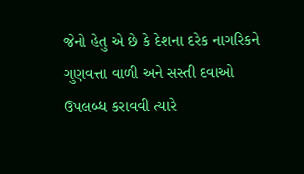જેનો હેતુ એ છે કે દેશના દરેક નાગરિકને ગુણવત્તા વાળી અને સસ્તી દવાઓ ઉપલબ્ધ કરાવવી ત્યારે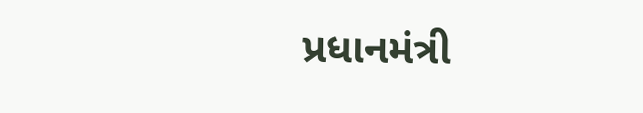પ્રધાનમંત્રી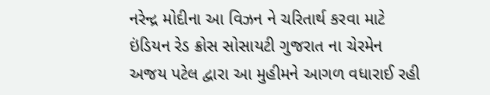નરેન્દ્ર મોદીના આ વિઝન ને ચરિતાર્થ કરવા માટે ઇંડિયન રેડ ક્રોસ સોસાયટી ગુજરાત ના ચેરમેન અજય પટેલ દ્વારા આ મુહીમને આગળ વધારાઈ રહી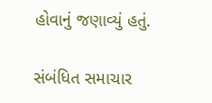હોવાનું જણાવ્યું હતું.

સંબંધિત સમાચાર